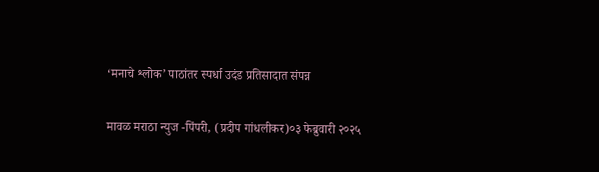‘मनाचे श्लोक’ पाठांतर स्पर्धा उदंड प्रतिसादात संपन्न

मावळ मराठा न्युज -पिंपरी, (प्रदीप गांधलीकर)०३ फेब्रुवारी २०२५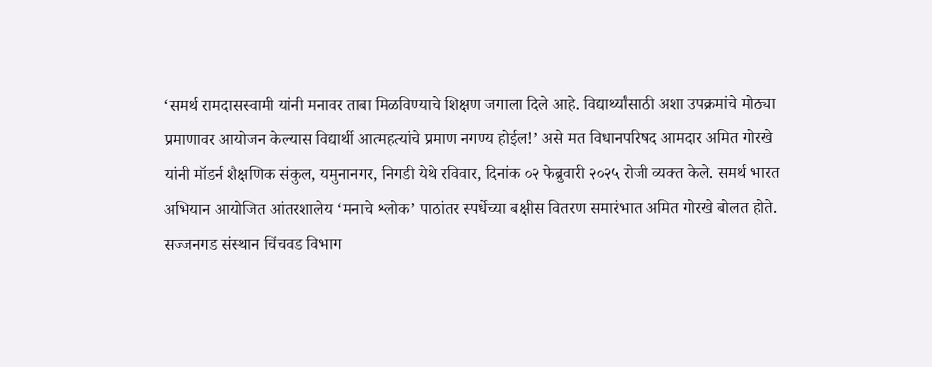‘समर्थ रामदासस्वामी यांनी मनावर ताबा मिळविण्याचे शिक्षण जगाला दिले आहे. विद्यार्थ्यांसाठी अशा उपक्रमांचे मोठ्या प्रमाणावर आयोजन केल्यास विद्यार्थी आत्महत्यांचे प्रमाण नगण्य होईल!’ असे मत विधानपरिषद आमदार अमित गोरखे यांनी मॉडर्न शैक्षणिक संकुल, यमुनानगर, निगडी येथे रविवार, दिनांक ०२ फेब्रुवारी २०२५ रोजी व्यक्त केले. समर्थ भारत अभियान आयोजित आंतरशालेय ‘मनाचे श्लोक’ पाठांतर स्पर्धेच्या बक्षीस वितरण समारंभात अमित गोरखे बोलत होते. सज्जनगड संस्थान चिंचवड विभाग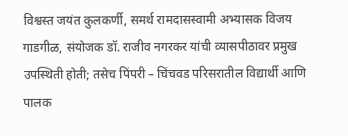विश्वस्त जयंत कुलकर्णी, समर्थ रामदासस्वामी अभ्यासक विजय गाडगीळ, संयोजक डॉ. राजीव नगरकर यांची व्यासपीठावर प्रमुख उपस्थिती होती; तसेच पिंपरी – चिंचवड परिसरातील विद्यार्थी आणि पालक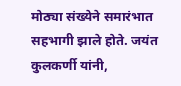मोठ्या संख्येने समारंभात सहभागी झाले होते. जयंत कुलकर्णी यांनी,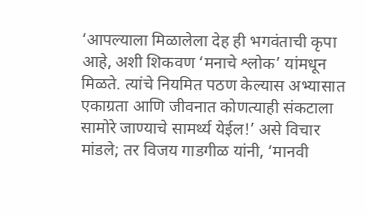‘आपल्याला मिळालेला देह ही भगवंताची कृपा आहे, अशी शिकवण ‘मनाचे श्लोक’ यांमधून मिळते. त्यांचे नियमित पठण केल्यास अभ्यासात एकाग्रता आणि जीवनात कोणत्याही संकटाला सामोरे जाण्याचे सामर्थ्य येईल!’ असे विचार मांडले; तर विजय गाडगीळ यांनी, ‘मानवी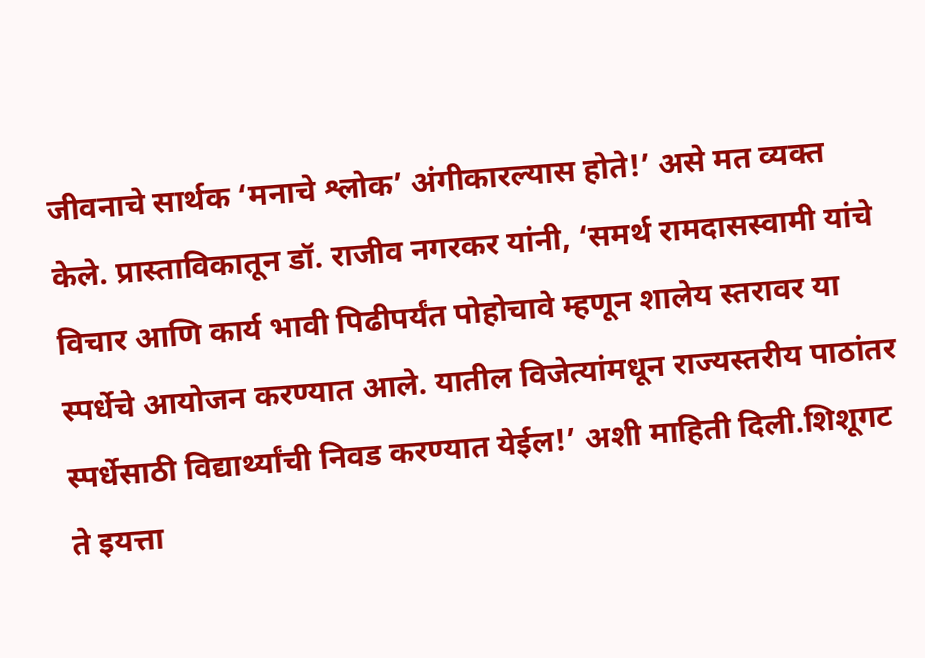जीवनाचे सार्थक ‘मनाचे श्लोक’ अंगीकारल्यास होते!’ असे मत व्यक्त केले. प्रास्ताविकातून डॉ. राजीव नगरकर यांनी, ‘समर्थ रामदासस्वामी यांचे विचार आणि कार्य भावी पिढीपर्यंत पोहोचावे म्हणून शालेय स्तरावर या स्पर्धेचे आयोजन करण्यात आले. यातील विजेत्यांमधून राज्यस्तरीय पाठांतर स्पर्धेसाठी विद्यार्थ्यांची निवड करण्यात येईल!’ अशी माहिती दिली.शिशूगट ते इयत्ता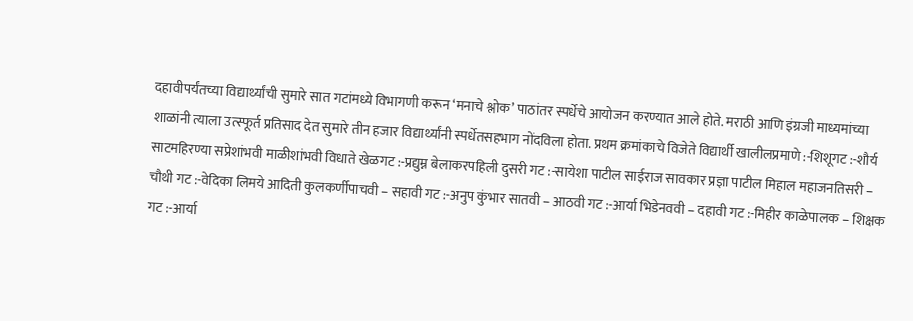दहावीपर्यंतच्या विद्यार्थ्यांची सुमारे सात गटांमध्ये विभागणी करून ‘मनाचे श्लोक’ पाठांतर स्पर्धेचे आयोजन करण्यात आले होते. मराठी आणि इंग्रजी माध्यमांच्या शाळांनी त्याला उत्स्फूर्त प्रतिसाद देत सुमारे तीन हजार विद्यार्थ्यांनी स्पर्धेतसहभाग नोंदविला होता. प्रथम क्रमांकाचे विजेते विद्यार्थी खालीलप्रमाणे :-शिशूगट :-शौर्य साटमहिरण्या सप्रेशांभवी माळीशांभवी विधाते खेळगट :-प्रद्युम्न बेलाकरपहिली दुसरी गट :-सायेशा पाटील साईराज सावकार प्रज्ञा पाटील मिहाल महाजनतिसरी – चौथी गट :-वेदिका लिमये आदिती कुलकर्णीपाचवी – सहावी गट :-अनुप कुंभार सातवी – आठवी गट :-आर्या भिडेनववी – दहावी गट :-मिहीर काळेपालक – शिक्षक गट :-आर्या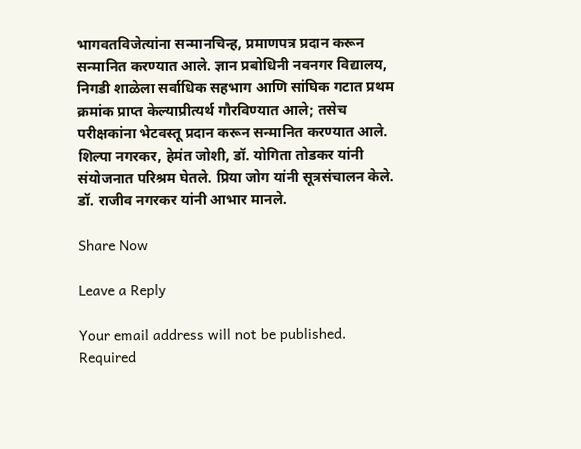भागवतविजेत्यांना सन्मानचिन्ह, प्रमाणपत्र प्रदान करून सन्मानित करण्यात आले. ज्ञान प्रबोधिनी नवनगर विद्यालय, निगडी शाळेला सर्वाधिक सहभाग आणि सांघिक गटात प्रथम क्रमांक प्राप्त केल्याप्रीत्यर्थ गौरविण्यात आले; तसेच परीक्षकांना भेटवस्तू प्रदान करून सन्मानित करण्यात आले. शिल्पा नगरकर, हेमंत जोशी, डॉ. योगिता तोडकर यांनी संयोजनात परिश्रम घेतले. प्रिया जोग यांनी सूत्रसंचालन केले. डॉ. राजीव नगरकर यांनी आभार मानले.

Share Now

Leave a Reply

Your email address will not be published. Required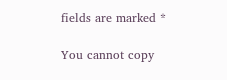fields are marked *

You cannot copy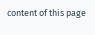content of this page